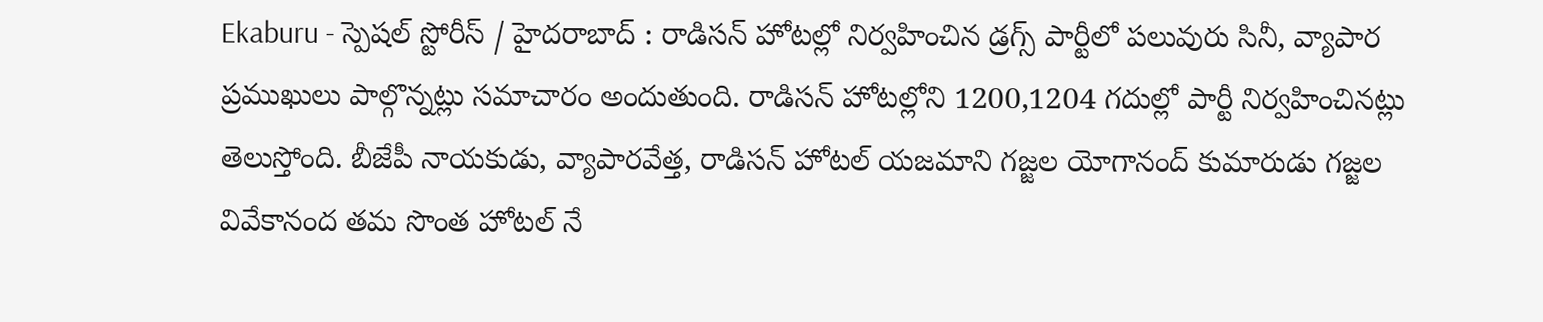Ekaburu - స్పెషల్ స్టోరీస్ / హైదరాబాద్ : రాడిసన్ హోటల్లో నిర్వహించిన డ్రగ్స్ పార్టీలో పలువురు సినీ, వ్యాపార ప్రముఖులు పాల్గొన్నట్లు సమాచారం అందుతుంది. రాడిసన్ హోటల్లోని 1200,1204 గదుల్లో పార్టీ నిర్వహించినట్లు తెలుస్తోంది. బీజేపీ నాయకుడు, వ్యాపారవేత్త, రాడిసన్ హోటల్ యజమాని గజ్జల యోగానంద్ కుమారుడు గజ్జల వివేకానంద తమ సొంత హోటల్ నే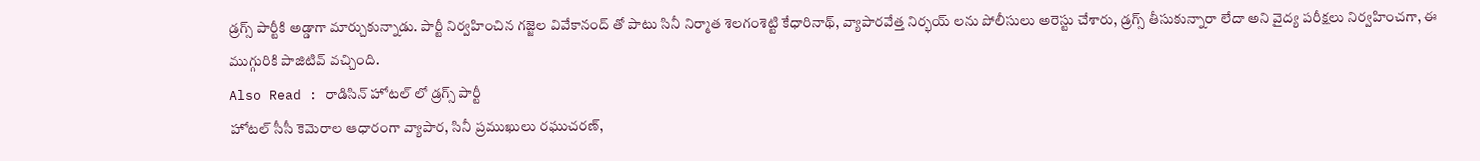డ్రగ్స్ పార్టీకి అడ్డాగా మార్చుకున్నాడు. పార్టీ నిర్వహించిన గజ్జెల వివేకానంద్ తో పాటు సినీ నిర్మాత శెలగంశెట్టి కేధారినాథ్, వ్యాపారవేత్త నిర్భయ్ లను పోలీసులు అరెస్టు చేశారు, డ్రగ్స్ తీసుకున్నారా లేదా అని వైద్య పరీక్షలు నిర్వహించగా, ఈ ముగ్గురికి పాజిటివ్ వచ్చింది.
Also Read : రాడిసిన్ హోటల్ లో డ్రగ్స్ పార్టీ
హోటల్ సీసీ కెమెరాల ఆధారంగా వ్యాపార, సినీ ప్రముఖులు రఘుచరణ్,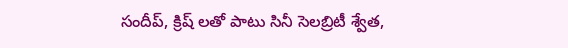సందీప్, క్రిష్ లతో పాటు సినీ సెలబ్రిటీ శ్వేత,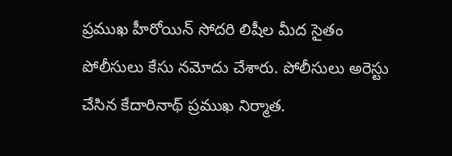ప్రముఖ హీరోయిన్ సోదరి లిషీల మీద సైతం పోలీసులు కేసు నమోదు చేశారు. పోలీసులు అరెస్టు చేసిన కేదారినాథ్ ప్రముఖ నిర్మాత.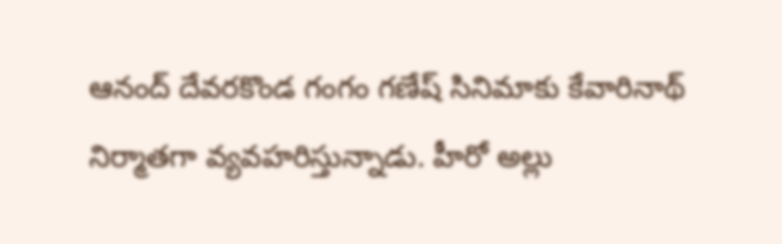ఆనంద్ దేవరకొండ గంగం గణేష్ సినిమాకు కేవారినాథ్ నిర్మాతగా వ్యవహరిస్తున్నాడు. హీరో అల్లు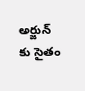అర్జున్ కు సైతం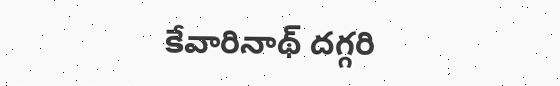కేవారినాథ్ దగ్గరి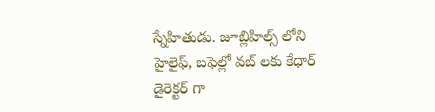స్నేహితుడు. జూబ్లిహిల్స్ లోని హైలైఫ్, బఫెల్లో వబ్ లకు కేధార్ డైరెక్టర్ గా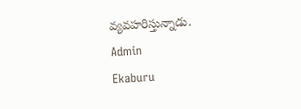వ్యవహరిస్తున్నాడు.
Admin
Ekaburu